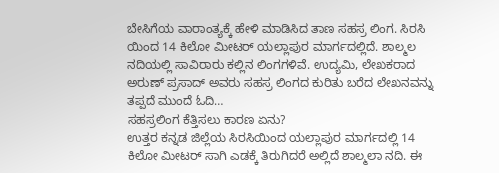ಬೇಸಿಗೆಯ ವಾರಾಂತ್ಯಕ್ಕೆ ಹೇಳಿ ಮಾಡಿಸಿದ ತಾಣ ಸಹಸ್ರ ಲಿಂಗ. ಸಿರಸಿ ಯಿಂದ 14 ಕಿಲೋ ಮೀಟರ್ ಯಲ್ಲಾಪುರ ಮಾರ್ಗದಲ್ಲಿದೆ. ಶಾಲ್ಮಲ ನದಿಯಲ್ಲಿ ಸಾವಿರಾರು ಕಲ್ಲಿನ ಲಿಂಗಗಳಿವೆ. ಉದ್ಯಮಿ, ಲೇಖಕರಾದ ಅರುಣ್ ಪ್ರಸಾದ್ ಅವರು ಸಹಸ್ರ ಲಿಂಗದ ಕುರಿತು ಬರೆದ ಲೇಖನವನ್ನು ತಪ್ಪದೆ ಮುಂದೆ ಓದಿ…
ಸಹಸ್ರಲಿಂಗ ಕೆತ್ತಿಸಲು ಕಾರಣ ಏನು?
ಉತ್ತರ ಕನ್ನಡ ಜಿಲ್ಲೆಯ ಸಿರಸಿಯಿಂದ ಯಲ್ಲಾಪುರ ಮಾರ್ಗದಲ್ಲಿ 14 ಕಿಲೋ ಮೀಟರ್ ಸಾಗಿ ಎಡಕ್ಕೆ ತಿರುಗಿದರೆ ಅಲ್ಲಿದೆ ಶಾಲ್ಮಲಾ ನದಿ. ಈ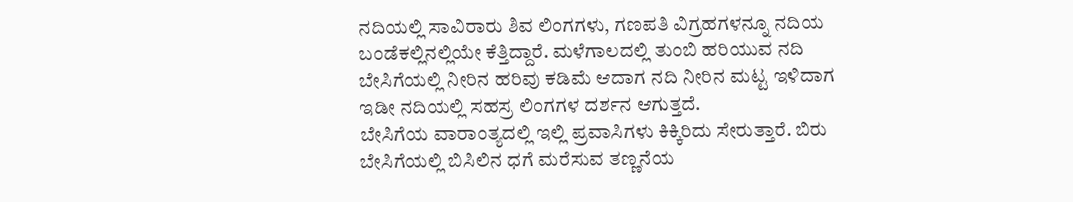ನದಿಯಲ್ಲಿ ಸಾವಿರಾರು ಶಿವ ಲಿಂಗಗಳು, ಗಣಪತಿ ವಿಗ್ರಹಗಳನ್ನೂ ನದಿಯ ಬಂಡೆಕಲ್ಲಿನಲ್ಲಿಯೇ ಕೆತ್ತಿದ್ದಾರೆ. ಮಳೆಗಾಲದಲ್ಲಿ ತುಂಬಿ ಹರಿಯುವ ನದಿ ಬೇಸಿಗೆಯಲ್ಲಿ ನೀರಿನ ಹರಿವು ಕಡಿಮೆ ಆದಾಗ ನದಿ ನೀರಿನ ಮಟ್ಟ ಇಳಿದಾಗ ಇಡೀ ನದಿಯಲ್ಲಿ ಸಹಸ್ರ ಲಿಂಗಗಳ ದರ್ಶನ ಆಗುತ್ತದೆ.
ಬೇಸಿಗೆಯ ವಾರಾಂತ್ಯದಲ್ಲಿ ಇಲ್ಲಿ ಪ್ರವಾಸಿಗಳು ಕಿಕ್ಕಿರಿದು ಸೇರುತ್ತಾರೆ. ಬಿರು ಬೇಸಿಗೆಯಲ್ಲಿ ಬಿಸಿಲಿನ ಧಗೆ ಮರೆಸುವ ತಣ್ಣನೆಯ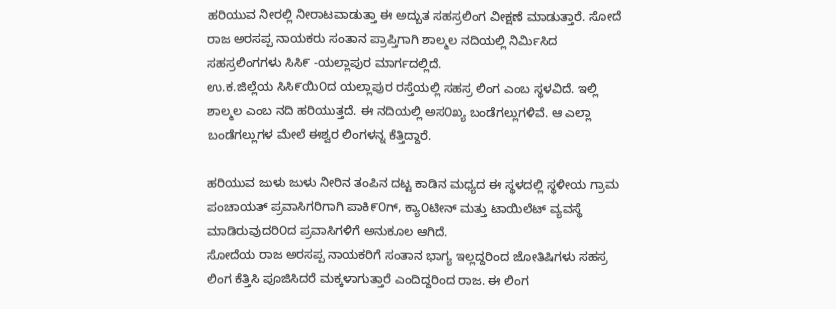ಹರಿಯುವ ನೀರಲ್ಲಿ ನೀರಾಟವಾಡುತ್ತಾ ಈ ಅದ್ಬುತ ಸಹಸ್ರಲಿಂಗ ವೀಕ್ಷಣೆ ಮಾಡುತ್ತಾರೆ. ಸೋದೆ ರಾಜ ಅರಸಪ್ಪ ನಾಯಕರು ಸಂತಾನ ಪ್ರಾಪ್ತಿಗಾಗಿ ಶಾಲ್ಮಲ ನದಿಯಲ್ಲಿ ನಿರ್ಮಿಸಿದ ಸಹಸ್ರಲಿಂಗಗಳು ಸಿಸಿ೯ -ಯಲ್ಲಾಪುರ ಮಾರ್ಗದಲ್ಲಿದೆ.
ಉ.ಕ.ಜಿಲ್ಲೆಯ ಸಿಸಿ೯ಯಿ೦ದ ಯಲ್ಲಾಪುರ ರಸ್ತೆಯಲ್ಲಿ ಸಹಸ್ರ ಲಿಂಗ ಎಂಬ ಸ್ಥಳವಿದೆ. ಇಲ್ಲಿ ಶಾಲ್ಮಲ ಎಂಬ ನದಿ ಹರಿಯುತ್ತದೆ. ಈ ನದಿಯಲ್ಲಿ ಅಸ೦ಖ್ಯ ಬಂಡೆಗಲ್ಲುಗಳಿವೆ. ಆ ಎಲ್ಲಾ ಬಂಡೆಗಲ್ಲುಗಳ ಮೇಲೆ ಈಶ್ವರ ಲಿಂಗಳನ್ನ ಕೆತ್ತಿದ್ದಾರೆ.

ಹರಿಯುವ ಜುಳು ಜುಳು ನೀರಿನ ತಂಪಿನ ದಟ್ಟ ಕಾಡಿನ ಮಧ್ಯದ ಈ ಸ್ಥಳದಲ್ಲಿ ಸ್ಥಳೀಯ ಗ್ರಾಮ ಪಂಚಾಯತ್ ಪ್ರವಾಸಿಗರಿಗಾಗಿ ಪಾಕಿ೯೦ಗ್, ಕ್ಯಾ೦ಟೀನ್ ಮತ್ತು ಟಾಯಿಲೆಟ್ ವ್ಯವಸ್ಥೆ ಮಾಡಿರುವುದರಿ೦ದ ಪ್ರವಾಸಿಗಳಿಗೆ ಅನುಕೂಲ ಆಗಿದೆ.
ಸೋದೆಯ ರಾಜ ಅರಸಪ್ಪ ನಾಯಕರಿಗೆ ಸಂತಾನ ಭಾಗ್ಯ ಇಲ್ಲದ್ದರಿಂದ ಜೋತಿಷಿಗಳು ಸಹಸ್ರ ಲಿಂಗ ಕೆತ್ತಿಸಿ ಪೂಜಿಸಿದರೆ ಮಕ್ಕಳಾಗುತ್ತಾರೆ ಎಂದಿದ್ದರಿಂದ ರಾಜ. ಈ ಲಿಂಗ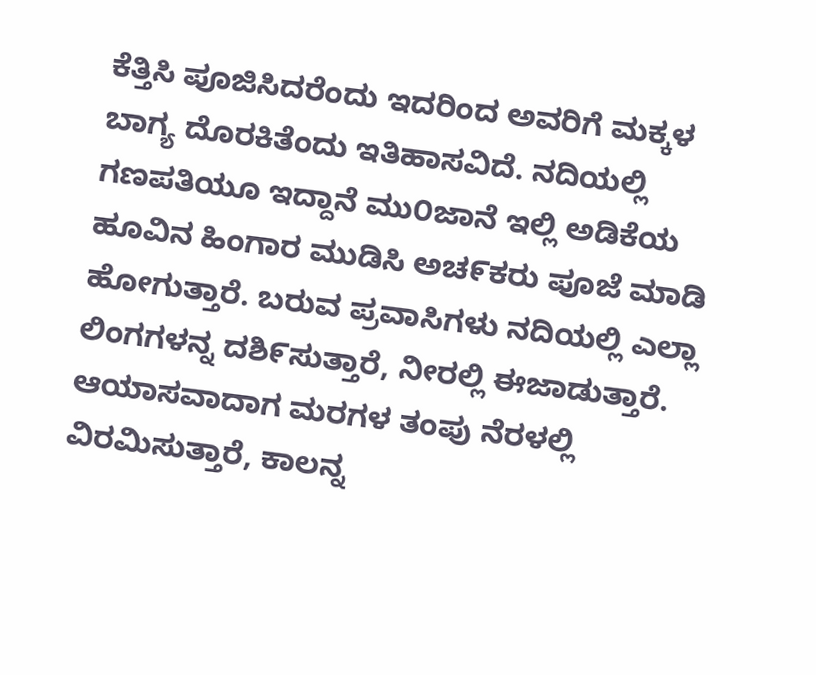ಕೆತ್ತಿಸಿ ಪೂಜಿಸಿದರೆಂದು ಇದರಿಂದ ಅವರಿಗೆ ಮಕ್ಕಳ ಬಾಗ್ಯ ದೊರಕಿತೆಂದು ಇತಿಹಾಸವಿದೆ. ನದಿಯಲ್ಲಿ ಗಣಪತಿಯೂ ಇದ್ದಾನೆ ಮು೦ಜಾನೆ ಇಲ್ಲಿ ಅಡಿಕೆಯ ಹೂವಿನ ಹಿಂಗಾರ ಮುಡಿಸಿ ಅಚ೯ಕರು ಪೂಜೆ ಮಾಡಿ ಹೋಗುತ್ತಾರೆ. ಬರುವ ಪ್ರವಾಸಿಗಳು ನದಿಯಲ್ಲಿ ಎಲ್ಲಾ ಲಿಂಗಗಳನ್ನ ದಶಿ೯ಸುತ್ತಾರೆ, ನೀರಲ್ಲಿ ಈಜಾಡುತ್ತಾರೆ.
ಆಯಾಸವಾದಾಗ ಮರಗಳ ತಂಪು ನೆರಳಲ್ಲಿ ವಿರಮಿಸುತ್ತಾರೆ, ಕಾಲನ್ನ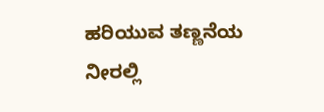ಹರಿಯುವ ತಣ್ಣನೆಯ ನೀರಲ್ಲಿ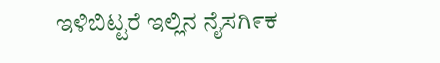ಇಳಿಬಿಟ್ಟರೆ ಇಲ್ಲಿನ ನೈಸಗಿ೯ಕ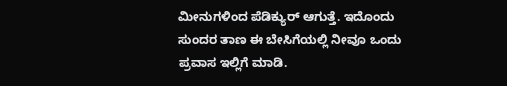ಮೀನುಗಳಿಂದ ಪೆಡಿಕ್ಯುರ್ ಆಗುತ್ತೆ. ಇದೊಂದು ಸುಂದರ ತಾಣ ಈ ಬೇಸಿಗೆಯಲ್ಲಿ ನೀವೂ ಒಂದು ಪ್ರವಾಸ ಇಲ್ಲಿಗೆ ಮಾಡಿ.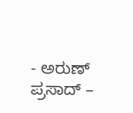- ಅರುಣ್ ಪ್ರಸಾದ್ –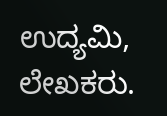ಉದ್ಯಮಿ, ಲೇಖಕರು.